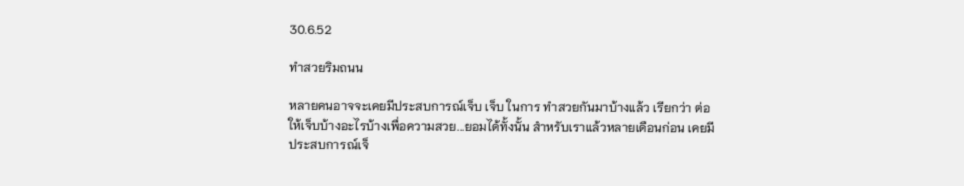30.6.52

ทำสวยริมถนน

หลายคนอาจจะเคยมีประสบการณ์เจ็บ เจ็บ ในการ ทำสวยกันมาบ้างแล้ว เรียกว่า ต่อให้เจ็บบ้างอะไรบ้างเพื่อความสวย...ยอมได้ทั้งนั้น สำหรับเราแล้วหลายเดือนก่อน เคยมีประสบการณ์เจ็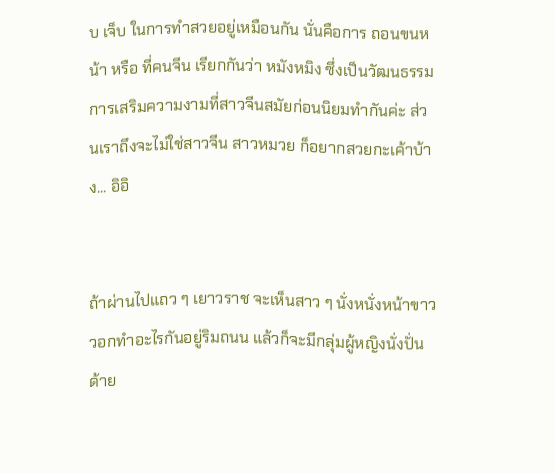บ เจ็บ ในการทำสวยอยู่เหมือนกัน นั่นคือการ ถอนขนหน้า หรือ ที่คนจีน เรียกกันว่า หมังหมิง ซึ่งเป็นวัฒนธรรมการเสริมความงามที่สาวจีนสมัยก่อนนิยมทำกันค่ะ ส่วนเราถึงจะไม่ใช่สาวจีน สาวหมวย ก็อยากสวยกะเค้าบ้าง... อิอิ


ถ้าผ่านไปแถว ๆ เยาวราช จะเห็นสาว ๆ นั่งหนั่งหน้าขาววอกทำอะไรกันอยู่ริมถนน แล้วก็จะมีกลุ่มผู้หญิงนั่งปั่นด้าย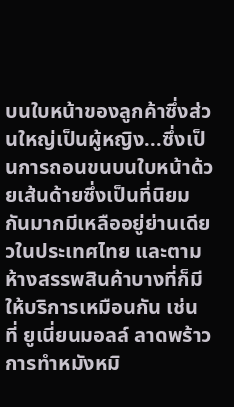บนใบหน้าของลูกค้าซึ่งส่วนใหญ่เป็นผู้หญิง...ซึ่งเป็นการถอนขนบนใบหน้าด้วยเส้นด้ายซึ่งเป็นที่นิยมกันมากมีเหลืออยู่ย่านเดียวในประเทศไทย และตามห้างสรรพสินค้าบางที่ก็มีให้บริการเหมือนกัน เช่น ที่ ยูเนี่ยนมอลล์ ลาดพร้าว การทำหมังหมิ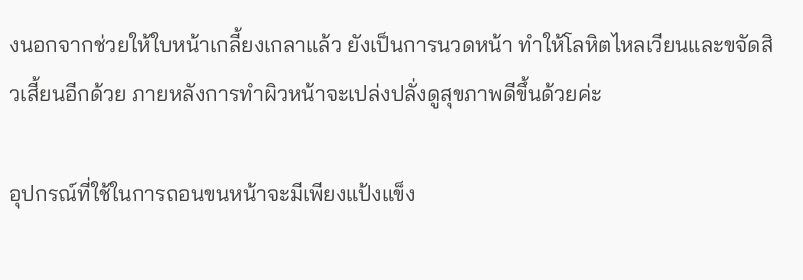งนอกจากช่วยให้ใบหน้าเกลี้ยงเกลาแล้ว ยังเป็นการนวดหน้า ทำให้โลหิตไหลเวียนและขจัดสิวเสี้ยนอีกด้วย ภายหลังการทำผิวหน้าจะเปล่งปลั่งดูสุขภาพดีขึ้นด้วยค่ะ

อุปกรณ์ที่ใช้ในการถอนขนหน้าจะมีเพียงแป้งแข็ง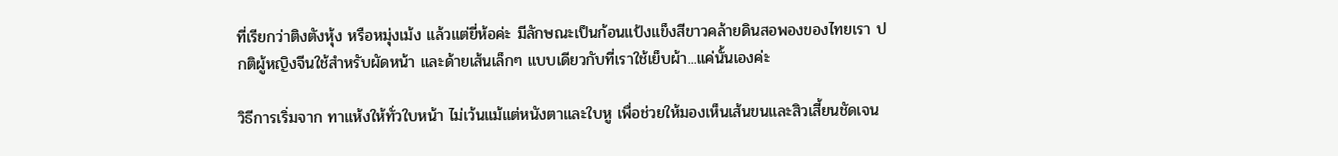ที่เรียกว่าติงตังหุ้ง หรือหมุ่งเม้ง แล้วแต่ยี่ห้อค่ะ มีลักษณะเป็นก้อนแป้งแข็งสีขาวคล้ายดินสอพองของไทยเรา ปกติผู้หญิงจีนใช้สำหรับผัดหน้า และด้ายเส้นเล็กๆ แบบเดียวกับที่เราใช้เย็บผ้า...แค่นั้นเองค่ะ

วิธีการเริ่มจาก ทาแห้งให้ทั่วใบหน้า ไม่เว้นแม้แต่หนังตาและใบหู เพื่อช่วยให้มองเห็นเส้นขนและสิวเสี้ยนชัดเจน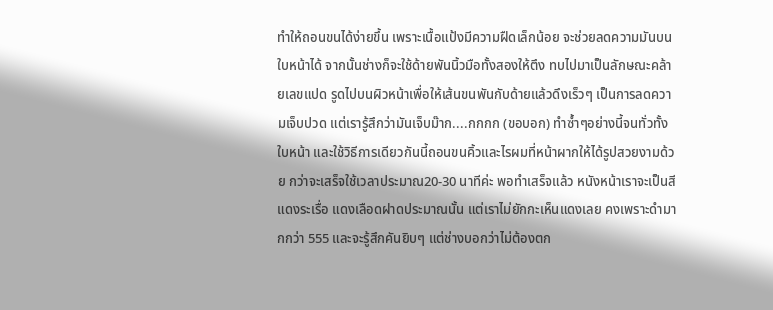ทำให้ถอนขนได้ง่ายขึ้น เพราะเนื้อแป้งมีความฝืดเล็กน้อย จะช่วยลดความมันบนใบหน้าได้ จากนั้นช่างก็จะใช้ด้ายพันนิ้วมือทั้งสองให้ตึง ทบไปมาเป็นลักษณะคล้ายเลขแปด รูดไปบนผิวหน้าเพื่อให้เส้นขนพันกับด้ายแล้วดึงเร็วๆ เป็นการลดความเจ็บปวด แต่เรารู้สึกว่ามันเจ็บม๊าก....กกกก (ขอบอก) ทำซ้ำๆอย่างนี้จนทั่วทั้งใบหน้า และใช้วิธีการเดียวกันนี้ถอนขนคิ้วและไรผมที่หน้าผากให้ได้รูปสวยงามด้วย กว่าจะเสร็จใช้เวลาประมาณ20-30 นาทีค่ะ พอทำเสร็จแล้ว หนังหน้าเราจะเป็นสีแดงระเรื่อ แดงเลือดฝาดประมาณนั้น แต่เราไม่ยักกะเห็นแดงเลย คงเพราะดำมากกว่า 555 และจะรู้สึกคันยิบๆ แต่ช่างบอกว่าไม่ต้องตก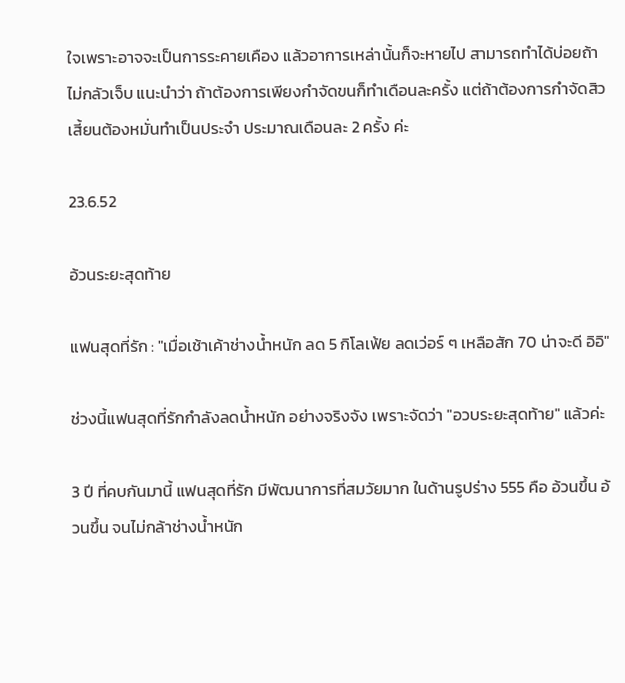ใจเพราะอาจจะเป็นการระคายเคือง แล้วอาการเหล่านั้นก็จะหายไป สามารถทำได้บ่อยถ้าไม่กลัวเจ็บ แนะนำว่า ถ้าต้องการเพียงกำจัดขนก็ทำเดือนละครั้ง แต่ถ้าต้องการกำจัดสิวเสี้ยนต้องหมั่นทำเป็นประจำ ประมาณเดือนละ 2 ครั้ง ค่ะ

23.6.52

อ้วนระยะสุดท้าย

แฟนสุดที่รัก : "เมื่อเช้าเค้าช่างน้ำหนัก ลด 5 กิโลเฟ้ย ลดเว่อร์ ๆ เหลือสัก 70 น่าจะดี อิอิ"

ช่วงนี้แฟนสุดที่รักกำลังลดน้ำหนัก อย่างจริงจัง เพราะจัดว่า "อวบระยะสุดท้าย" แล้วค่ะ

3 ปี ที่คบกันมานี้ แฟนสุดที่รัก มีพัฒนาการที่สมวัยมาก ในด้านรูปร่าง 555 คือ อ้วนขึ้น อ้วนขึ้น จนไม่กล้าช่างน้ำหนัก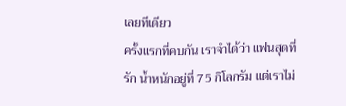เลยทีเดียว
ครั้งแรกที่คบกัน เราจำได้ว่า แฟนสุดที่รัก น้ำหนักอยู่ที่ 75 กิโลกรัม แต่เราไม่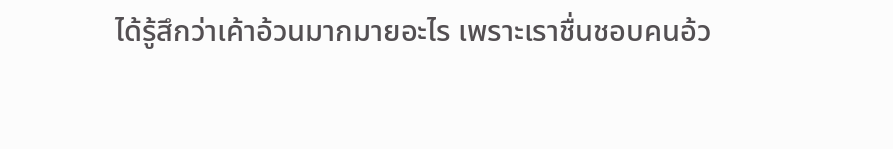ได้รู้สึกว่าเค้าอ้วนมากมายอะไร เพราะเราชื่นชอบคนอ้ว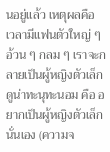นอยู่แล้ว เหตุผลคือ เวลามีแฟนตัวใหญ่ ๆ อ้วน ๆ กลม ๆ เราจะกลายเป็นผู้หญิงตัวเล็ก ดูน่าทะนุทะนอม คือ อยากเป็นผู้หญิงตัวเล็ก นั่นเอง (ความจ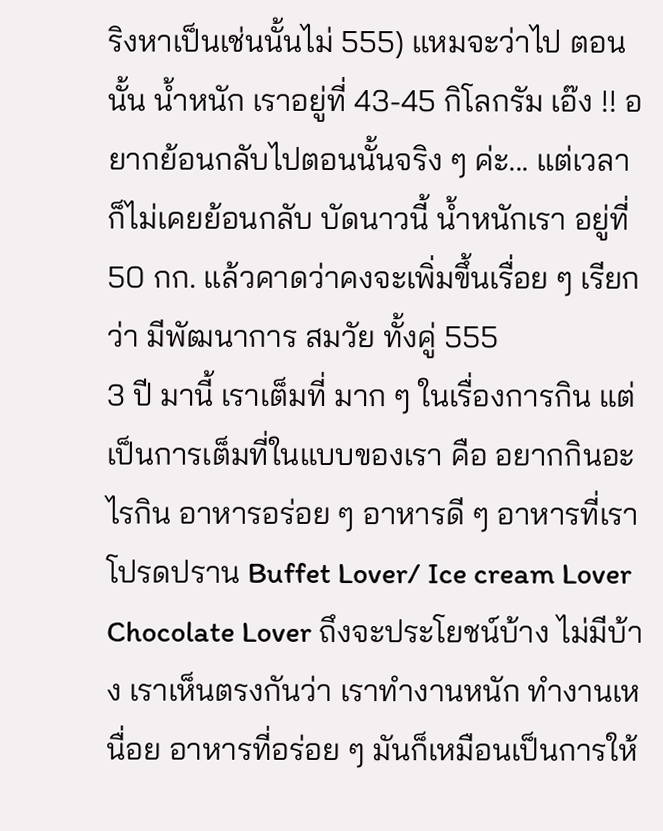ริงหาเป็นเช่นนั้นไม่ 555) แหมจะว่าไป ตอนนั้น น้ำหนัก เราอยู่ที่ 43-45 กิโลกรัม เอ๊ง !! อยากย้อนกลับไปตอนนั้นจริง ๆ ค่ะ... แต่เวลาก็ไม่เคยย้อนกลับ บัดนาวนี้ น้ำหนักเรา อยู่ที่ 50 กก. แล้วคาดว่าคงจะเพิ่มขึ้นเรื่อย ๆ เรียกว่า มีพัฒนาการ สมวัย ทั้งคู่ 555
3 ปี มานี้ เราเต็มที่ มาก ๆ ในเรื่องการกิน แต่เป็นการเต็มที่ในแบบของเรา คือ อยากกินอะไรกิน อาหารอร่อย ๆ อาหารดี ๆ อาหารที่เราโปรดปราน Buffet Lover/ Ice cream Lover Chocolate Lover ถึงจะประโยชน์บ้าง ไม่มีบ้าง เราเห็นตรงกันว่า เราทำงานหนัก ทำงานเหนื่อย อาหารที่อร่อย ๆ มันก็เหมือนเป็นการให้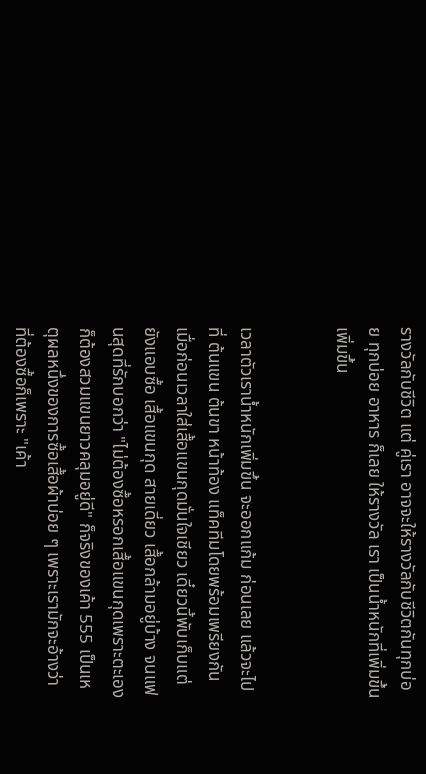รางวัลกับชีวิต แต่ คู่เรา อาจจะให้รางวัลกับชีวิตกันทุกบ่อย ทุกบ่อย อาหาร ก็เลย ให้รางวัล เรา เป็นน้ำหนักที่เพิ่มขึ้น เพิ่มขึ้น


เวลาตัวเราน้ำหนักเพิ่มขึ้น จะออกแก้ม ก่อนเลย แล้วจะไปที่ ต้นแขน ต้นขา หน้าท้อง แท็คทีมโดยพร้อมเพรียงกัน เมื่อก่อนเวลาใส่เสื้อแขนกุดมั่นใจเชียว เดี๋ยวนี้พับเก็บแต่ยังแอบซื้อ เสื้อแขนกุด สายเดี่ยว เสื้อกล้ามอยู่บ้าง จนแฟนสุดที่รักบอกว่า "ไม่ต้องซื้อหรอกเสื้อแขนกุดเพราะตะเองก็ต้องสวมแขนยาวคลุมอยู่ดี" ก็จริงของเค้า 555 เป็นเหตุผลหนึ่งของการซื้อเสื้อผ้าบ่อย ๆ เพราะเรามักจะอ้างว่า ที่ต้องซื้อก็เพราะ "เค้า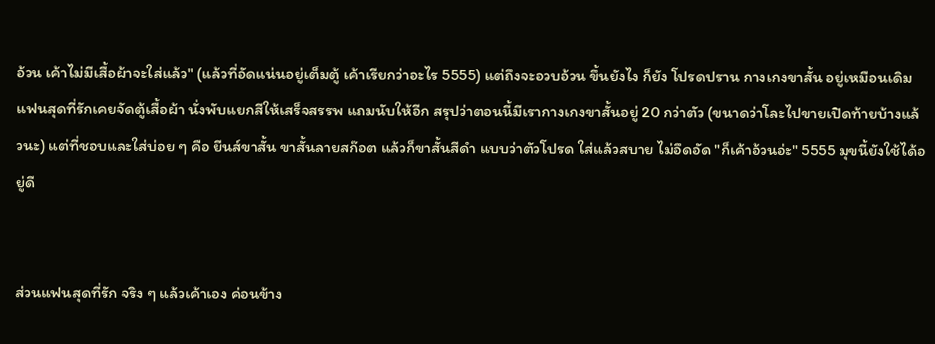อ้วน เค้าไม่มีเสื้อผ้าจะใส่แล้ว" (แล้วที่อัดแน่นอยู่เต็มตู้ เค้าเรียกว่าอะไร 5555) แต่ถึงจะอวบอ้วน ขึ้นยังไง ก็ยัง โปรดปราน กางเกงขาสั้น อยู่เหมือนเดิม แฟนสุดที่รักเคยจัดตู้เสื้อผ้า นั่งพับแยกสีให้เสร็จสรรพ แถมนับให้อีก สรุปว่าตอนนี้มีเรากางเกงขาสั้นอยู่ 20 กว่าตัว (ขนาดว่าโละไปขายเปิดท้ายบ้างแล้วนะ) แต่ที่ชอบและใส่บ่อย ๆ คือ ยีนส์ขาสั้น ขาสั้นลายสก๊อต แล้วก็ขาสั้นสีดำ แบบว่าตัวโปรด ใส่แล้วสบาย ไม่อึดอัด "ก็เค้าอ้วนอ่ะ" 5555 มุขนี้ยังใช้ได้อยู่ดี


ส่วนแฟนสุดที่รัก จริง ๆ แล้วเค้าเอง ค่อนข้าง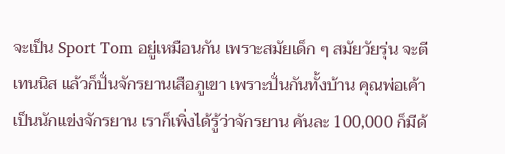จะเป็น Sport Tom อยู่เหมือนกัน เพราะสมัยเด็ก ๆ สมัยวัยรุ่น จะตีเทนนิส แล้วก็ปั่นจักรยานเสือภูเขา เพราะปั่นกันทั้งบ้าน คุณพ่อเค้าเป็นนักแข่งจักรยาน เราก็เพิ่งได้รู้ว่าจักรยาน คันละ 100,000 ก็มีด้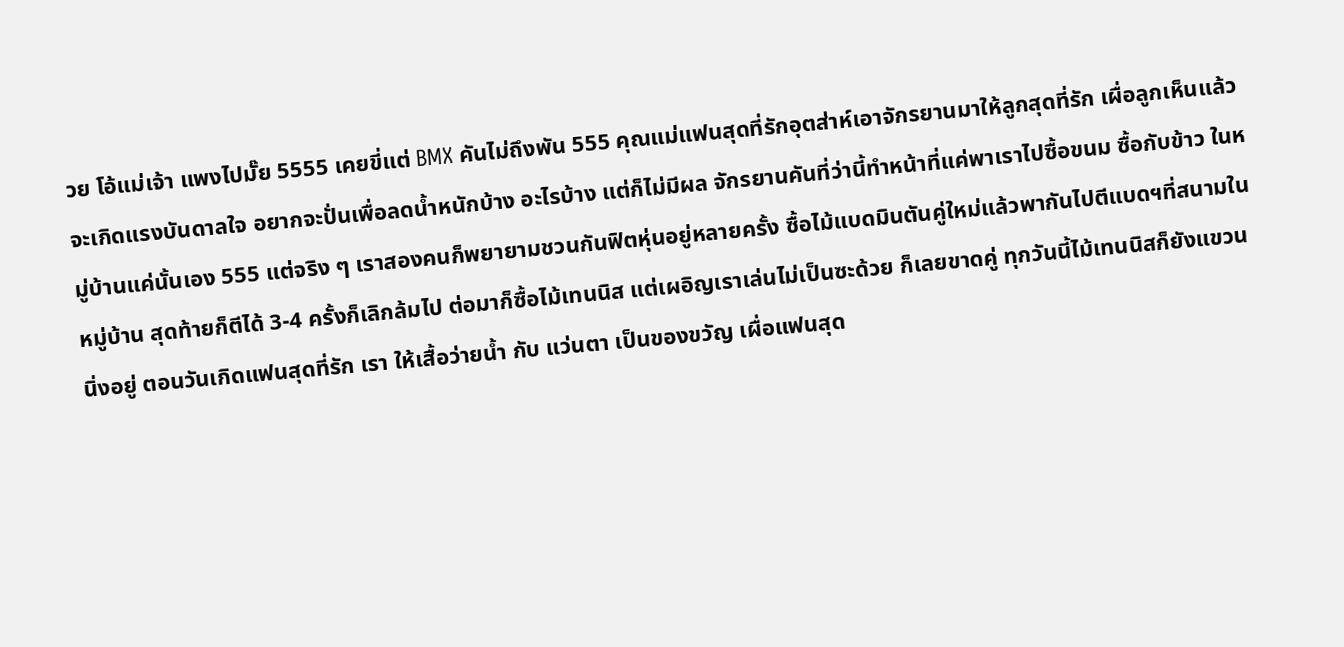วย โอ้แม่เจ้า แพงไปมั๊ย 5555 เคยขี่แต่ BMX คันไม่ถึงพัน 555 คุณแม่แฟนสุดที่รักอุตส่าห์เอาจักรยานมาให้ลูกสุดที่รัก เผื่อลูกเห็นแล้วจะเกิดแรงบันดาลใจ อยากจะปั่นเพื่อลดน้ำหนักบ้าง อะไรบ้าง แต่ก็ไม่มีผล จักรยานคันที่ว่านี้ทำหน้าที่แค่พาเราไปซื้อขนม ซื้อกับข้าว ในหมู่บ้านแค่นั้นเอง 555 แต่จริง ๆ เราสองคนก็พยายามชวนกันฟิตหุ่นอยู่หลายครั้ง ซื้อไม้แบดมินตันคู่ใหม่แล้วพากันไปตีแบดฯที่สนามในหมู่บ้าน สุดท้ายก็ตีได้ 3-4 ครั้งก็เลิกล้มไป ต่อมาก็ซื้อไม้เทนนิส แต่เผอิญเราเล่นไม่เป็นซะด้วย ก็เลยขาดคู่ ทุกวันนี้ไม้เทนนิสก็ยังแขวนนิ่งอยู่ ตอนวันเกิดแฟนสุดที่รัก เรา ให้เสื้อว่ายน้ำ กับ แว่นตา เป็นของขวัญ เผื่อแฟนสุด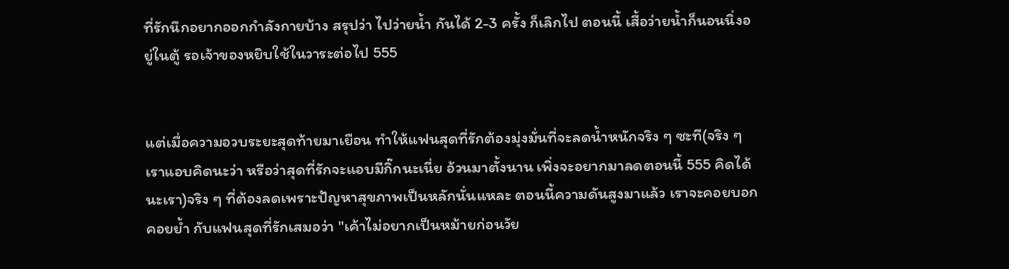ที่รักนึกอยากออกกำลังกายบ้าง สรุปว่า ไปว่ายน้ำ กันได้ 2-3 ครั้ง ก็เลิกไป ตอนนี้ เสื้อว่ายน้ำก็นอนนิ่งอยู่ในตู้ รอเจ้าของหยิบใช้ในวาระต่อไป 555


แต่เมื่อความอวบระยะสุดท้ายมาเยือน ทำให้แฟนสุดที่รักต้องมุ่งมั่นที่จะลดน้ำหนักจริง ๆ ซะที(จริง ๆ เราแอบคิดนะว่า หรือว่าสุดที่รักจะแอบมีกิ๊กนะเนี่ย อ้วนมาตั้งนาน เพิ่งจะอยากมาลดตอนนี้ 555 คิดได้นะเรา)จริง ๆ ที่ต้องลดเพราะปัญหาสุขภาพเป็นหลักนั่นแหละ ตอนนี้ความดันสูงมาแล้ว เราจะคอยบอก คอยย้ำ กับแฟนสุดที่รักเสมอว่า "เค้าไม่อยากเป็นหม้ายก่อนวัย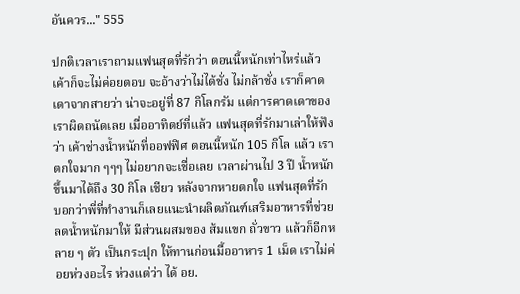อันควร..." 555

ปกติเวลาเราถามแฟนสุดที่รักว่า ตอนนี้หนักเท่าไหร่แล้ว เค้าก็จะไม่ค่อยตอบ จะอ้างว่าไม่ได้ชั่ง ไม่กล้าชั่ง เราก็คาดเดาจากสายว่า น่าจะอยู่ที่ 87 กิโลกรัม แต่การคาดเดาของเราผิดถนัดเลย เมื่ออาทิตย์ที่แล้ว แฟนสุดที่รักมาเล่าให้ฟังว่า เค้าช่างน้ำหนักที่ออฟฟิศ ตอนนี้หนัก 105 กิโล แล้ว เราตกใจมาก ๆๆๆ ไม่อยากจะเชื่อเลย เวลาผ่านไป 3 ปี น้ำหนัก ขึ้นมาได้ถึง 30 กิโล เชียว หลังจากหายตกใจ แฟนสุดที่รักบอกว่าพี่ที่ทำงานก็เลยแนะนำผลิตภัณฑ์เสริมอาหารที่ช่วยลดน้ำหนักมาให้ มีส่วนผสมของ ส้มแขก ถั่วขาว แล้วก็อีกหลาย ๆ ตัว เป็นกระปุก ให้ทานก่อนมื้ออาหาร 1 เม็ด เราไม่ค่อยห่วงอะไร ห่วงแต่ว่า ได้ อย.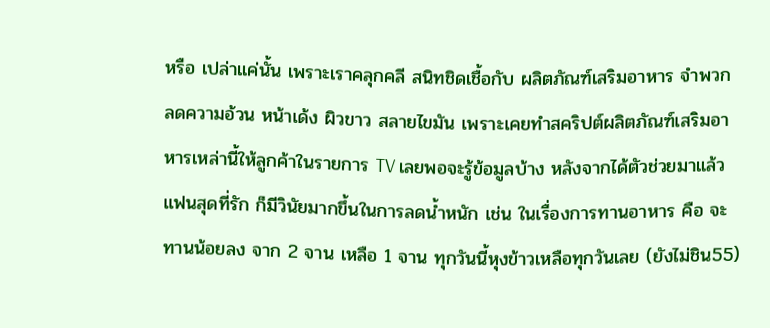หรือ เปล่าแค่นั้น เพราะเราคลุกคลี สนิทชิดเชื้อกับ ผลิตภัณฑ์เสริมอาหาร จำพวก ลดความอ้วน หน้าเด้ง ผิวขาว สลายไขมัน เพราะเคยทำสคริปต์ผลิตภัณฑ์เสริมอาหารเหล่านี้ให้ลูกค้าในรายการ TV เลยพอจะรู้ข้อมูลบ้าง หลังจากได้ตัวช่วยมาแล้ว แฟนสุดที่รัก ก็มีวินัยมากขึ้นในการลดน้ำหนัก เช่น ในเรื่องการทานอาหาร คือ จะทานน้อยลง จาก 2 จาน เหลือ 1 จาน ทุกวันนี้หุงข้าวเหลือทุกวันเลย (ยังไม่ชิน55)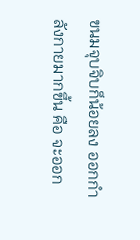ขนมจุบจิบก็น้อยลง ออกกำลังกายมากขึ้น คือ จะออก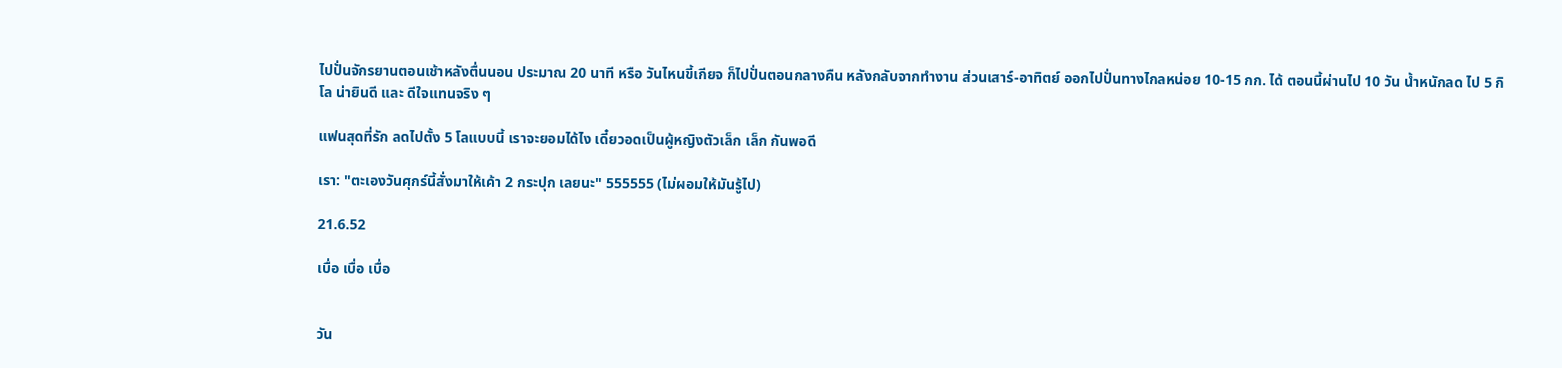ไปปั่นจักรยานตอนเช้าหลังตื่นนอน ประมาณ 20 นาที หรือ วันไหนขี้เกียจ ก็ไปปั่นตอนกลางคืน หลังกลับจากทำงาน ส่วนเสาร์-อาทิตย์ ออกไปปั่นทางไกลหน่อย 10-15 กก. ได้ ตอนนี้ผ่านไป 10 วัน น้ำหนักลด ไป 5 กิโล น่ายินดี และ ดีใจแทนจริง ๆ

แฟนสุดที่รัก ลดไปตั้ง 5 โลแบบนี้ เราจะยอมได้ไง เดี๋ยวอดเป็นผู้หญิงตัวเล็ก เล็ก กันพอดี

เรา: "ตะเองวันศุกร์นี้สั่งมาให้เค้า 2 กระปุก เลยนะ" 555555 (ไม่ผอมให้มันรู้ไป)

21.6.52

เบื่อ เบื่อ เบื่อ


วัน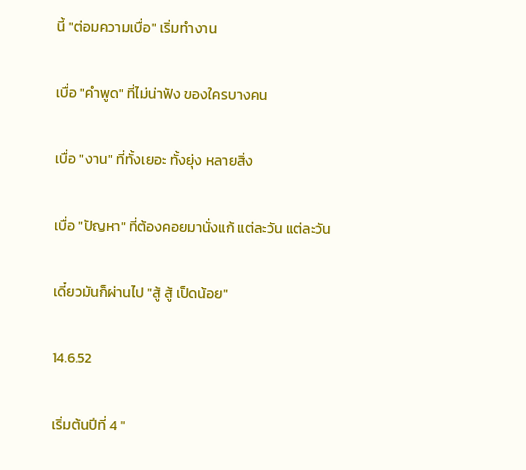นี้ "ต่อมความเบื่อ" เริ่มทำงาน

เบื่อ "คำพูด" ที่ไม่น่าฟัง ของใครบางคน

เบื่อ "งาน" ที่ทั้งเยอะ ทั้งยุ่ง หลายสิ่ง

เบื่อ "ปัญหา" ที่ต้องคอยมานั่งแก้ แต่ละวัน แต่ละวัน

เดี๋ยวมันก็ผ่านไป "สู้ สู้ เป็ดน้อย"

14.6.52

เริ่มต้นปีที่ 4 "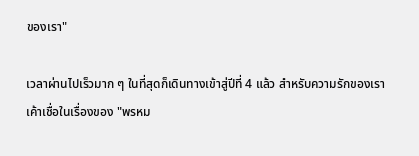ของเรา"

เวลาผ่านไปเร็วมาก ๆ ในที่สุดก็เดินทางเข้าสู่ปีที่ 4 แล้ว สำหรับความรักของเรา เค้าเชื่อในเรื่องของ "พรหม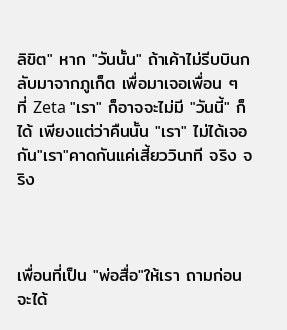ลิขิต" หาก "วันนั้น" ถ้าเค้าไม่รีบบินกลับมาจากภูเก็ต เพื่อมาเจอเพื่อน ๆ ที่ Zeta "เรา" ก็อาจจะไม่มี "วันนี้" ก็ได้ เพียงแต่ว่าคืนนั้น "เรา" ไม่ได้เจอกัน"เรา"คาดกันแค่เสี้ยววินาที จริง จริง



เพื่อนที่เป็น "พ่อสื่อ"ให้เรา ถามก่อนจะได้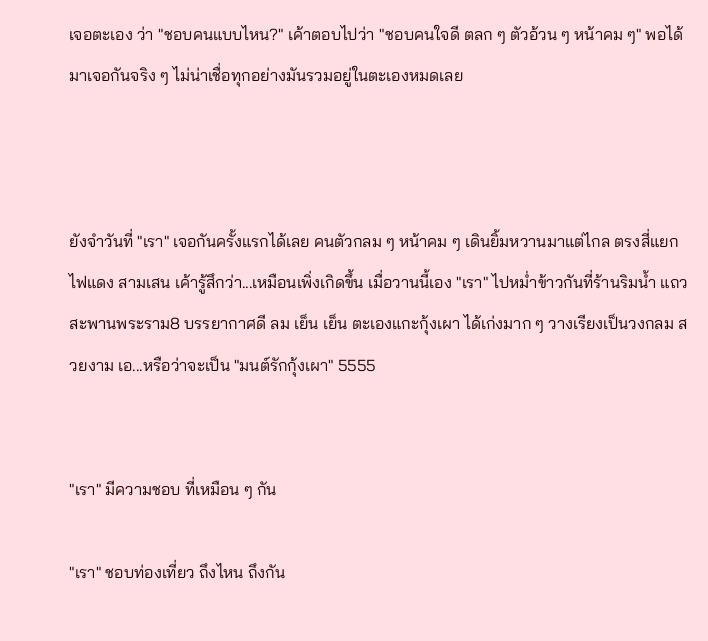เจอตะเอง ว่า "ชอบคนแบบไหน?" เค้าตอบไปว่า "ชอบคนใจดี ตลก ๆ ตัวอ้วน ๆ หน้าคม ๆ" พอได้มาเจอกันจริง ๆ ไม่น่าเชื่อทุกอย่างมันรวมอยู่ในตะเองหมดเลย



ยังจำวันที่ "เรา" เจอกันครั้งแรกได้เลย คนตัวกลม ๆ หน้าคม ๆ เดินยิ้มหวานมาแต่ไกล ตรงสี่แยกไฟแดง สามเสน เค้ารู้สึกว่า...เหมือนเพิ่งเกิดขึ้น เมื่อวานนี้เอง "เรา" ไปหม่ำข้าวกันที่ร้านริมน้ำ แถวสะพานพระราม8 บรรยากาศดี ลม เย็น เย็น ตะเองแกะกุ้งเผา ได้เก่งมาก ๆ วางเรียงเป็นวงกลม สวยงาม เอ...หรือว่าจะเป็น "มนต์รักกุ้งเผา" 5555


"เรา" มีความชอบ ที่เหมือน ๆ กัน

"เรา" ชอบท่องเที่ยว ถึงไหน ถึงกัน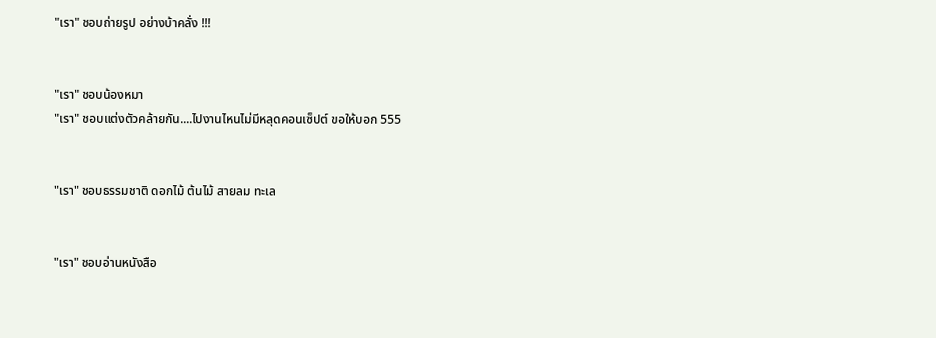"เรา" ชอบถ่ายรูป อย่างบ้าคลั่ง !!!


"เรา" ชอบน้องหมา
"เรา" ชอบแต่งตัวคล้ายกัน....ไปงานไหนไม่มีหลุดคอนเซ็ปต์ ขอให้บอก 555


"เรา" ชอบธรรมชาติ ดอกไม้ ต้นไม้ สายลม ทะเล


"เรา" ชอบอ่านหนังสือ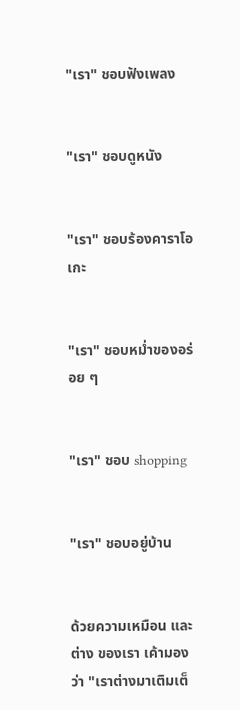"เรา" ชอบฟังเพลง


"เรา" ชอบดูหนัง


"เรา" ชอบร้องคาราโอเกะ


"เรา" ชอบหม่ำของอร่อย ๆ


"เรา" ชอบ shopping


"เรา" ชอบอยู่บ้าน


ด้วยความเหมือน และ ต่าง ของเรา เค้ามองว่า "เราต่างมาเติมเต็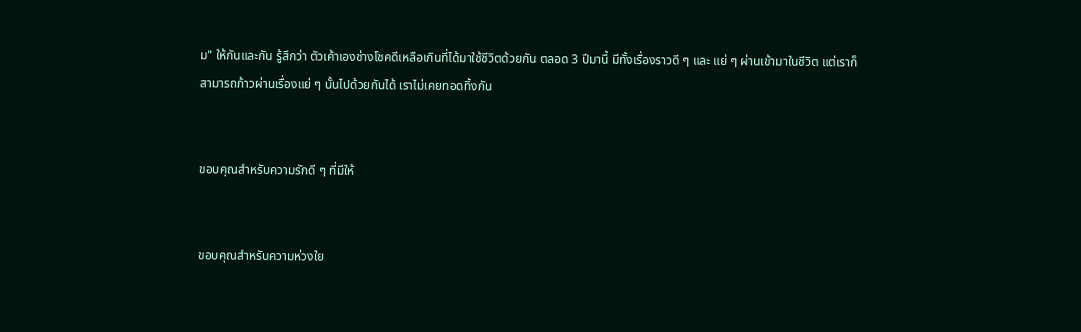ม" ให้กันและกัน รู้สึกว่า ตัวเค้าเองช่างโชคดีเหลือเกินที่ได้มาใช้ชีวิตด้วยกัน ตลอด 3 ปีมานี้ มีทั้งเรื่องราวดี ๆ และ แย่ ๆ ผ่านเข้ามาในชีวิต แต่เราก็สามารถก้าวผ่านเรื่องแย่ ๆ นั้นไปด้วยกันได้ เราไม่เคยทอดทิ้งกัน


ขอบคุณสำหรับความรักดี ๆ ที่มีให้


ขอบคุณสำหรับความห่วงใย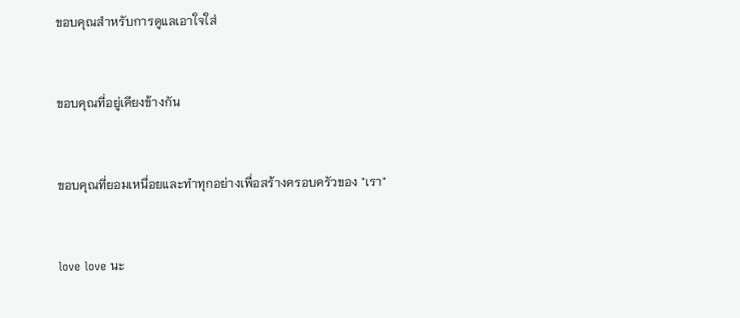ขอบคุณสำหรับการดูแลเอาใจใส่


ขอบคุณที่อยู่เคียงข้างกัน


ขอบคุณที่ยอมเหนื่อยและทำทุกอย่างเพื่อสร้างครอบครัวของ "เรา"


love love นะ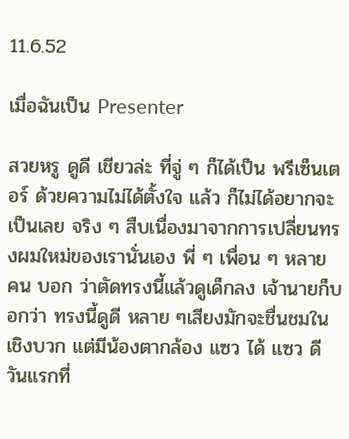11.6.52

เมื่อฉันเป็น Presenter

สวยหรู ดูดี เชียวล่ะ ที่จู่ ๆ ก็ได้เป็น พรีเซ็นเตอร์ ด้วยความไม่ได้ตั้งใจ แล้ว ก็ไม่ได้อยากจะเป็นเลย จริง ๆ สืบเนื่องมาจากการเปลี่ยนทรงผมใหม่ของเรานั่นเอง พี่ ๆ เพื่อน ๆ หลาย คน บอก ว่าตัดทรงนี้แล้วดูเด็กลง เจ้านายก็บอกว่า ทรงนี้ดูดี หลาย ๆเสียงมักจะชื่นชมในเชิงบวก แต่มีน้องตากล้อง แซว ได้ แซว ดี วันแรกที่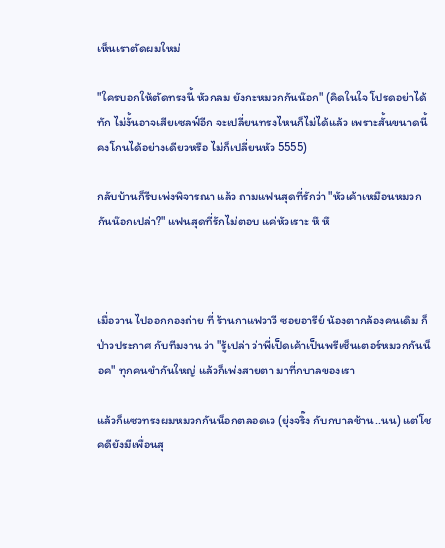เห็นเราตัดผมใหม่

"ใครบอกให้ตัดทรงนี้ หัวกลม ยังกะหมวกกันน๊อก" (คิดในใจ โปรดอย่าได้ทัก ไม่งั้นอาจเสียเซลฟ์อีก จะเปลี่ยนทรงไหนก็ไม่ได้แล้ว เพราะสั้นขนาดนี้ คงโกนได้อย่างเดียวหรือ ไม่ก็เปลี่ยนหัว 5555)

กลับบ้านก็รีบเพ่งพิจารณา แล้ว ถามแฟนสุดที่รักว่า "หัวเค้าเหมือนหมวกกันน๊อกเปล่า?" แฟนสุดที่รักไม่ตอบ แค่หัวเราะ หึ หึ



เมื่อวาน ไปออกกองถ่าย ที่ ร้านกาแฟวาวี ซอยอารีย์ น้องตากล้องคนเดิม ก็ป่าวประกาศ กับทีมงาน ว่า "รู้เปล่า ว่าพี่เป็ดเค้าเป็นพรีเซ็นเตอร์หมวกกันน็อค" ทุกคนขำกันใหญ่ แล้วก็เพ่งสายตา มาที่กบาลของเรา

แล้วก็แซวทรงผมหมวกกันน็อกตลอดเว (ยุ่งจริ๊ง กับกบาลช้าน..นน) แต่โชคดียังมีเพื่อนสุ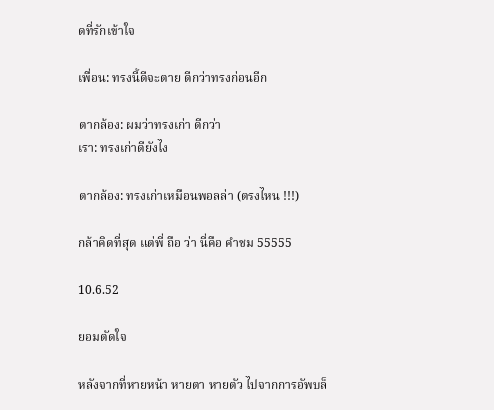ดที่รักเข้าใจ

เพื่อน: ทรงนี้ดีจะตาย ดีกว่าทรงก่อนอีก

ตากล้อง: ผมว่าทรงเก่า ดีกว่า
เรา: ทรงเก่าดียังไง

ตากล้อง: ทรงเก่าเหมือนพอลล่า (ตรงไหน !!!)

กล้าคิดที่สุด แต่พี่ ถือ ว่า นี่คือ คำชม 55555

10.6.52

ยอมตัดใจ

หลังจากที่หายหน้า หายตา หายตัว ไปจากการอัพบล็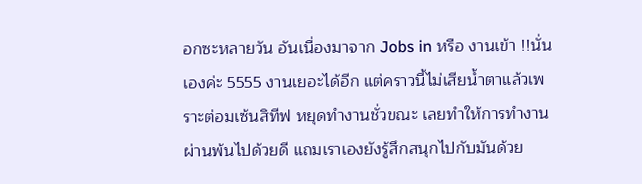อกซะหลายวัน อันเนื่องมาจาก Jobs in หรือ งานเข้า !!นั่นเองค่ะ 5555 งานเยอะได้อีก แต่คราวนี้ไม่เสียน้ำตาแล้วเพราะต่อมเซ้นสิทีฟ หยุดทำงานชั่วขณะ เลยทำให้การทำงานผ่านพ้นไปด้วยดี แถมเราเองยังรู้สึกสนุกไปกับมันด้วย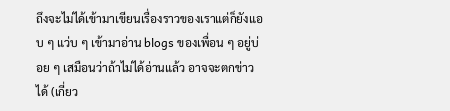ถึงจะไม่ได้เข้ามาเขียนเรื่องราวของเราแต่ก็ยังแอบ ๆ แว่บ ๆ เข้ามาอ่าน blogs ของเพื่อน ๆ อยู่บ่อย ๆ เสมือนว่าถ้าไม่ได้อ่านแล้ว อาจจะตกข่าวได้ (เกี่ยว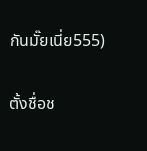กันมั๊ยเนี่ย555)

ตั้งชื่อช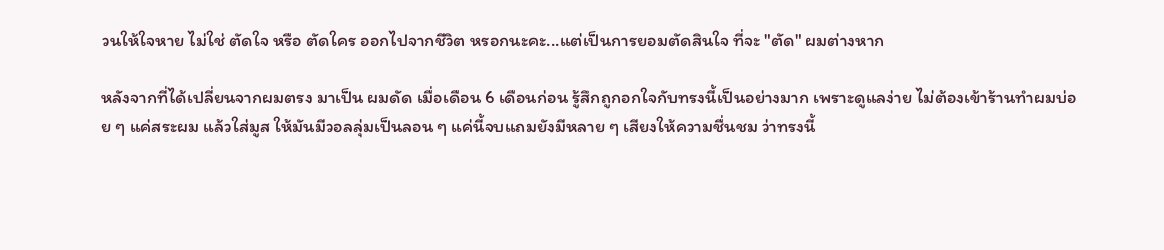วนให้ใจหาย ไม่ใช่ ตัดใจ หรือ ตัดใคร ออกไปจากชีวิต หรอกนะคะ...แต่เป็นการยอมตัดสินใจ ที่จะ "ตัด" ผมต่างหาก

หลังจากที่ได้เปลี่ยนจากผมตรง มาเป็น ผมดัด เมื่อเดือน 6 เดือนก่อน รู้สึกถูกอกใจกับทรงนี้เป็นอย่างมาก เพราะดูแลง่าย ไม่ต้องเข้าร้านทำผมบ่อย ๆ แค่สระผม แล้วใส่มูส ให้มันมีวอลลุ่มเป็นลอน ๆ แค่นี้จบแถมยังมีหลาย ๆ เสียงให้ความชื่นชม ว่าทรงนี้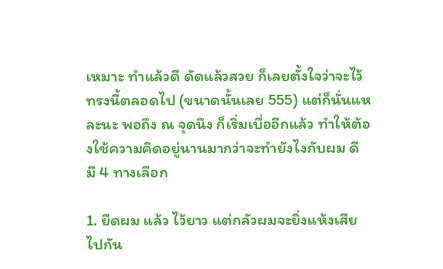เหมาะ ทำแล้วดี ดัดแล้วสวย ก็เลยตั้งใจว่าจะไว้ทรงนี้ตลอดไป (ขนาดนั้นเลย 555) แต่ก็นั่นแหละนะ พอถึง ณ จุดนึง ก็เริ่มเบื่ออีกแล้ว ทำให้ต้องใช้ความคิดอยู่นานมากว่าจะทำยังไงกับผม ดี มี 4 ทางเลือก

1. ยืดผม แล้ว ไว้ยาว แต่กลัวผมจะยิ่งแห้งเสียไปกัน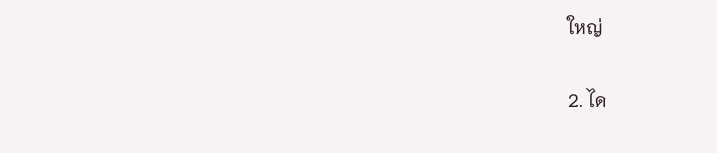ใหญ่

2. ได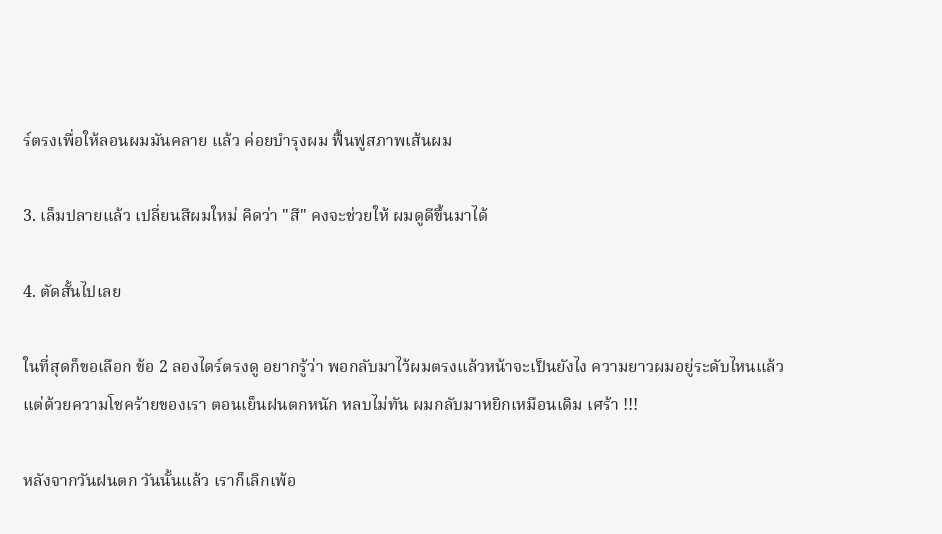ร์ตรงเพื่อให้ลอนผมมันคลาย แล้ว ค่อยบำรุงผม ฟื้นฟูสภาพเส้นผม

3. เล็มปลายแล้ว เปลี่ยนสีผมใหม่ คิดว่า "สี" คงจะช่วยให้ ผมดูดีขึ้นมาได้

4. ตัดสั้นไปเลย

ในที่สุดก็ขอเลือก ข้อ 2 ลองไดร์ตรงดู อยากรู้ว่า พอกลับมาไว้ผมตรงแล้วหน้าจะเป็นยังไง ความยาวผมอยู่ระดับไหนแล้ว แต่ด้วยความโชคร้ายของเรา ตอนเย็นฝนตกหนัก หลบไม่ทัน ผมกลับมาหยิกเหมือนเดิม เศร้า !!!

หลังจากวันฝนตก วันนั้นแล้ว เราก็เลิกเพ้อ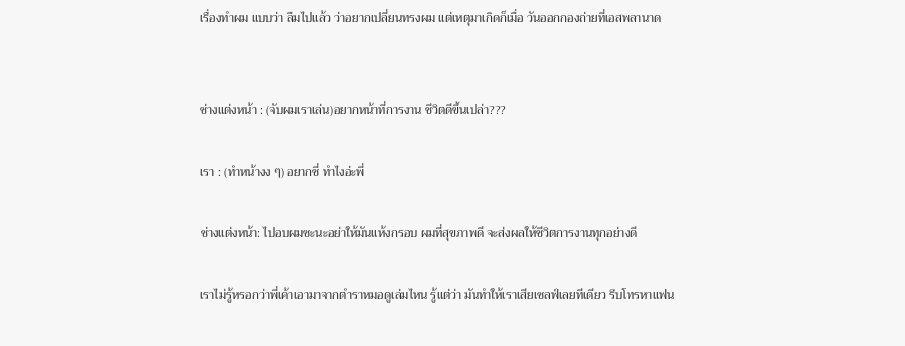เรื่องทำผม แบบว่า ลืมไปแล้ว ว่าอยากเปลี่ยนทรงผม แต่เหตุมาเกิดก็เมื่อ วันออกกองถ่ายที่เอสพลานาด


ช่างแต่งหน้า : (จับผมเราเล่น)อยากหน้าที่การงาน ชีวิตดีขึ้นเปล่า???

เรา : (ทำหน้างง ๆ) อยากซี่ ทำไงอ่ะพี่

ช่างแต่งหน้า: ไปอบผมซะนะอย่าให้มันแห้งกรอบ ผมที่สุขภาพดี จะส่งผลให้ชีวิตการงานทุกอย่างดี

เราไม่รู้หรอกว่าพี่เค้าเอามาจากตำราหมอดูเล่มไหน รู้แต่ว่า มันทำให้เราเสียเซลฟ์เลยทีเดียว รีบโทรหาแฟน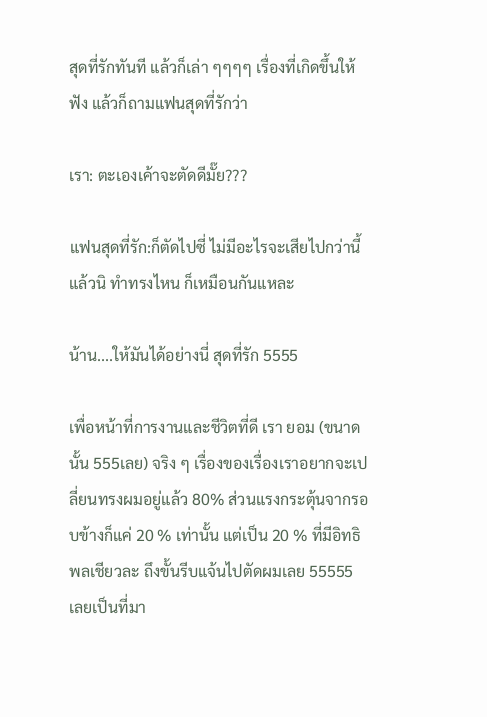สุดที่รักทันที แล้วก็เล่า ๆๆๆๆ เรื่องที่เกิดขึ้นให้ฟัง แล้วก็ถามแฟนสุดที่รักว่า

เรา: ตะเองเค้าจะตัดดีมั๊ย???

แฟนสุดที่รัก:ก็ตัดไปซี่ ไม่มีอะไรจะเสียไปกว่านี้แล้วนิ ทำทรงไหน ก็เหมือนกันแหละ

น้าน....ให้มันได้อย่างนี่ สุดที่รัก 5555

เพื่อหน้าที่การงานและชีวิตที่ดี เรา ยอม (ขนาดนั้น 555เลย) จริง ๆ เรื่องของเรื่องเราอยากจะเปลี่ยนทรงผมอยู่แล้ว 80% ส่วนแรงกระตุ้นจากรอบข้างก็แค่ 20 % เท่านั้น แต่เป็น 20 % ที่มีอิทธิพลเชียวละ ถึงขั้นรีบแจ้นไปตัดผมเลย 55555 เลยเป็นที่มา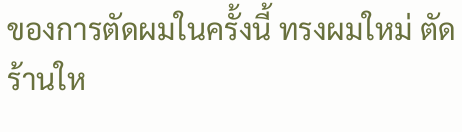ของการตัดผมในครั้งนี้ ทรงผมใหม่ ตัดร้านให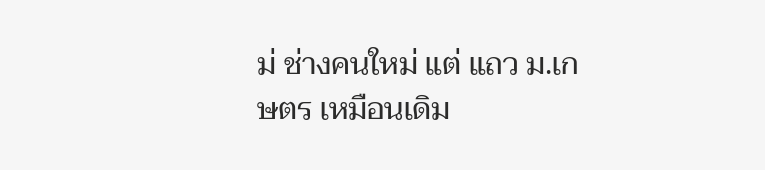ม่ ช่างคนใหม่ แต่ แถว ม.เกษตร เหมือนเดิม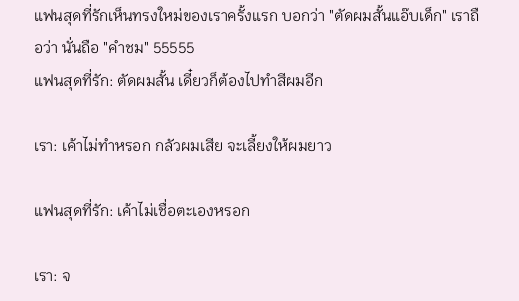แฟนสุดที่รักเห็นทรงใหม่ของเราครั้งแรก บอกว่า "ตัดผมสั้นแอ๊บเด็ก" เราถือว่า นั่นถือ "คำชม" 55555
แฟนสุดที่รัก: ตัดผมสั้น เดี๋ยวก็ต้องไปทำสีผมอีก

เรา: เค้าไม่ทำหรอก กลัวผมเสีย จะเลี้ยงให้ผมยาว

แฟนสุดที่รัก: เค้าไม่เชื่อตะเองหรอก

เรา: จ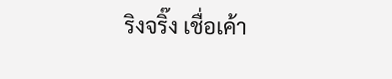ริงจริ๊ง เชื่อเค้า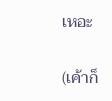เหอะ

(เค้าก็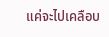แค่จะไปเคลือบ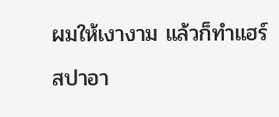ผมให้เงางาม แล้วก็ทำแฮร์สปาอา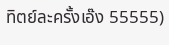ทิตย์ละครั้งเอ๊ง 55555)